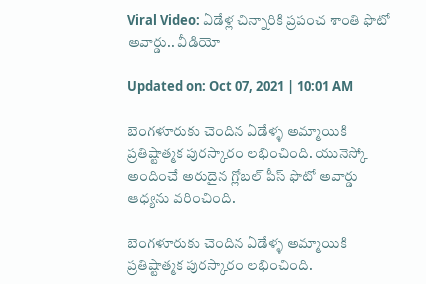Viral Video: ఏడేళ్ల చిన్నారికి ప్రపంచ శాంతి ఫొటో అవార్డు.. వీడియో

Updated on: Oct 07, 2021 | 10:01 AM

బెంగళూరుకు చెందిన ఏడేళ్ళ అమ్మాయికి ప్రతిష్టాత్మక పురస్కారం లభించింది. యునెస్కో అందించే అరుదైన గ్లోబల్‌ పీస్‌ ఫొటో అవార్డు ఆధ్యను వరించింది.

బెంగళూరుకు చెందిన ఏడేళ్ళ అమ్మాయికి ప్రతిష్టాత్మక పురస్కారం లభించింది.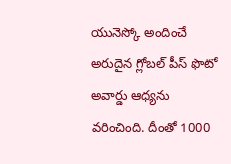యునెస్కో అందించే అరుదైన గ్లోబల్‌ పీస్‌ ఫొటో అవార్డు ఆధ్యను వరించింది. దీంతో 1000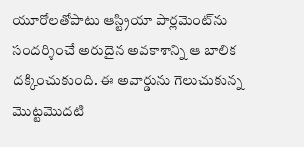యూరోలతోపాటు ఆస్ట్రియా పార్లమెంట్‌ను సందర్శించే అరుదైన అవకాశాన్ని ఆ బాలిక దక్కించుకుంది. ఈ అవార్డును గెలుచుకున్న మొట్టమొదటి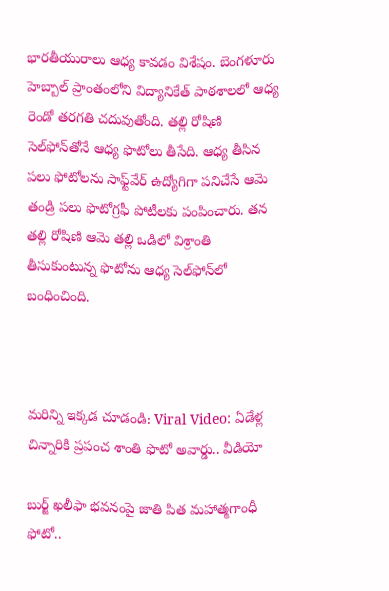భారతీయురాలు ఆధ్య కావడం విశేషం. బెంగళూరు హెబ్బాల్‌ ప్రాంతంలోని విద్యానికేత్‌ పాఠశాలలో ఆధ్య రెండో తరగతి చదువుతోంది. తల్లి రోషిణి సెల్‌ఫోన్‌తోనే ఆధ్య ఫొటోలు తీసేది. ఆధ్య తీసిన పలు ఫోటోలను సాఫ్ట్‌వేర్‌ ఉద్యోగిగా పనిచేసే ఆమె తండ్రి పలు ఫొటోగ్రఫీ పోటీలకు పంపించారు. తన తల్లి రోషిణి ఆమె తల్లి ఒడిలో విశ్రాంతి తీసుకుంటున్న ఫొటోను ఆధ్య సెల్‌ఫోన్‌లో బంధించింది.



మరిన్ని ఇక్కడ చూడండి: Viral Video: ఏడేళ్ల చిన్నారికి ప్రపంచ శాంతి ఫొటో అవార్డు.. వీడియో

బుర్జ్ ఖలీఫా భ‌వ‌నంపై జాతి పిత మహాత్మగాంధీ ఫోటో..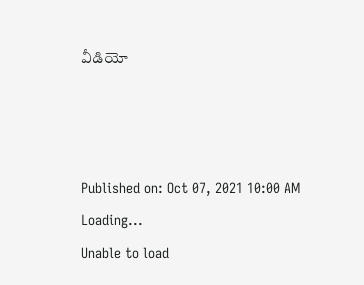వీడియో



Published on: Oct 07, 2021 10:00 AM
Loading...
Unable to load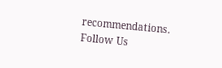recommendations.
Follow Us